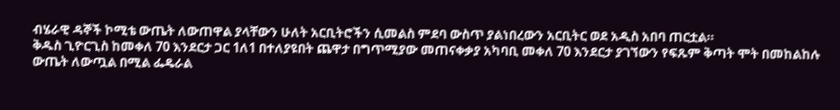ብሄራዊ ዳኞች ኮሚቴ ውጤት ለውጠዋል ያላቸውን ሁለት አርቢትሮችን ሲመልስ ምደባ ውስጥ ያልነበረውን አርቢትር ወደ አዲስ አበባ ጠርቷል።
ቅዱስ ጊዮርጊስ ከመቀለ 70 እንደርታ ጋር 1ለ1 በተለያዩበት ጨዋታ በግጥሚያው መጠናቀቃያ አካባቢ መቀለ 70 እንደርታ ያገኘውን የፍጹም ቅጣት ሞት በመከልከሉ ውጤት ለውጧል በሚል ፌዴራል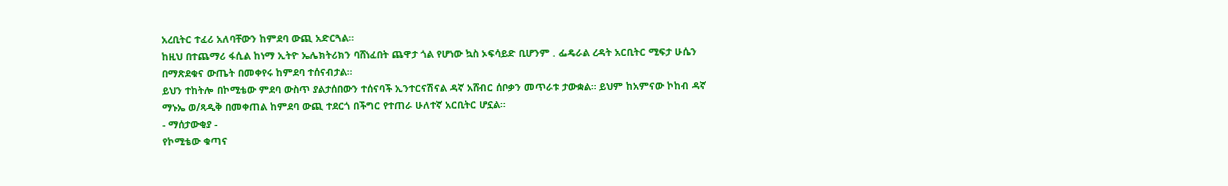አረቢትር ተፈሪ አለባቸውን ከምደባ ውጪ አድርጓል።
ከዚህ በተጨማሪ ፋሲል ከነማ ኢትዮ ኤሌክትሪክን ባሸነፈበት ጨዋታ ጎል የሆነው ኳስ ኦፍሳይድ ቢሆንም . ፌዴራል ረዳት አርቢትር ሚፍታ ሁሴን በማጽደቁና ውጤት በመቀየሩ ከምደባ ተሰናብታል።
ይህን ተከትሎ በኮሚቴው ምደባ ውስጥ ያልታሰበውን ተሰናባች ኢንተርናሽናል ዳኛ አሸብር ሰቦቃን መጥራቱ ታውቋል። ይህም ከአምናው ኮከብ ዳኛ ማኑኤ ወ/ጻዲቅ በመቀጠል ከምደባ ውጪ ተደርጎ በችግር የተጠራ ሁለተኛ አርቢትር ሆኗል።
- ማሰታውቂያ -
የኮሚቴው ቁጣና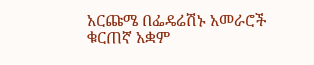አርጩሜ በፌዴሬሽኑ አመራሮች ቁርጠኛ አቋም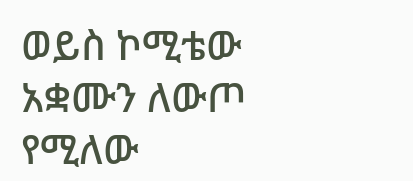ወይስ ኮሚቴው አቋሙን ለውጦ የሚለው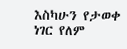እስካሁን የታወቀ ነገር የለም